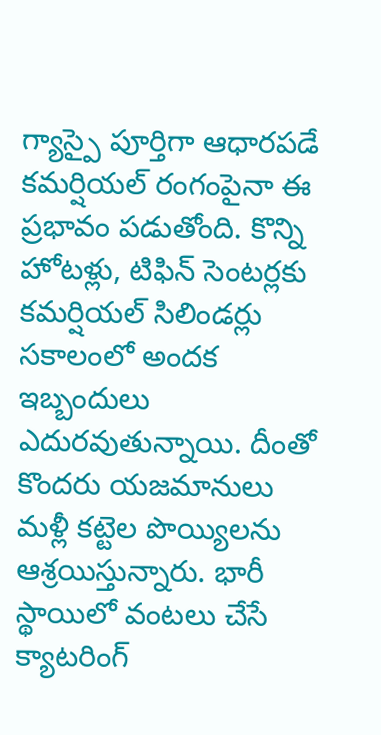గ్యాస్పై పూర్తిగా ఆధారపడే కమర్షియల్ రంగంపైనా ఈ ప్రభావం పడుతోంది. కొన్ని హోటళ్లు, టిఫిన్ సెంటర్లకు కమర్షియల్ సిలిండర్లు సకాలంలో అందక ఇబ్బందులు ఎదురవుతున్నాయి. దీంతో కొందరు యజమానులు మళ్లీ కట్టెల పొయ్యిలను ఆశ్రయిస్తున్నారు. భారీ స్థాయిలో వంటలు చేసే క్యాటరింగ్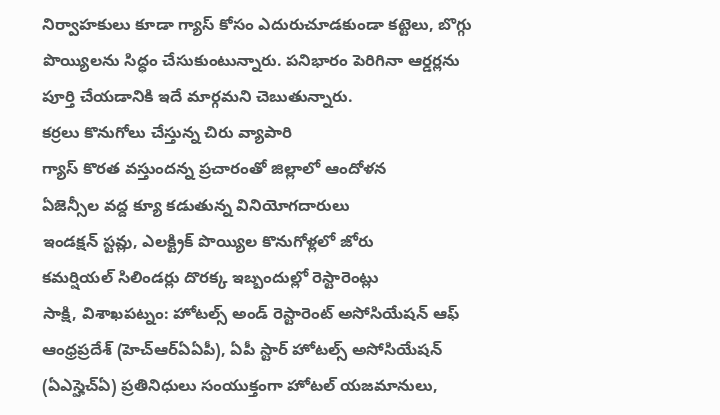నిర్వాహకులు కూడా గ్యాస్ కోసం ఎదురుచూడకుండా కట్టెలు, బొగ్గు పొయ్యిలను సిద్ధం చేసుకుంటున్నారు. పనిభారం పెరిగినా ఆర్డర్లను పూర్తి చేయడానికి ఇదే మార్గమని చెబుతున్నారు.
కర్రలు కొనుగోలు చేస్తున్న చిరు వ్యాపారి
గ్యాస్ కొరత వస్తుందన్న ప్రచారంతో జిల్లాలో ఆందోళన
ఏజెన్సీల వద్ద క్యూ కడుతున్న వినియోగదారులు
ఇండక్షన్ స్టవ్లు, ఎలక్ట్రిక్ పొయ్యిల కొనుగోళ్లలో జోరు
కమర్షియల్ సిలిండర్లు దొరక్క ఇబ్బందుల్లో రెస్టారెంట్లు
సాక్షి, విశాఖపట్నం: హోటల్స్ అండ్ రెస్టారెంట్ అసోసియేషన్ ఆఫ్ ఆంధ్రప్రదేశ్ (హెచ్ఆర్ఏఏపీ), ఏపీ స్టార్ హోటల్స్ అసోసియేషన్ (ఏఎస్హెచ్ఏ) ప్రతినిధులు సంయుక్తంగా హోటల్ యజమానులు,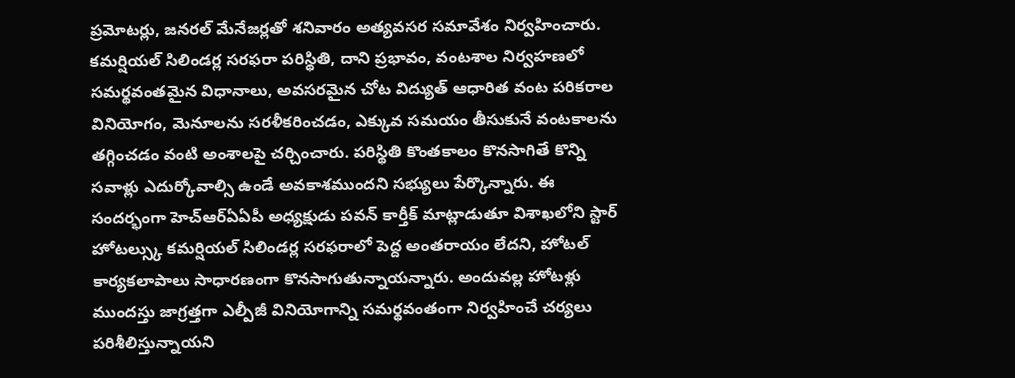ప్రమోటర్లు, జనరల్ మేనేజర్లతో శనివారం అత్యవసర సమావేశం నిర్వహించారు. కమర్షియల్ సిలిండర్ల సరఫరా పరిస్థితి, దాని ప్రభావం, వంటశాల నిర్వహణలో సమర్థవంతమైన విధానాలు, అవసరమైన చోట విద్యుత్ ఆధారిత వంట పరికరాల వినియోగం, మెనూలను సరళీకరించడం, ఎక్కువ సమయం తీసుకునే వంటకాలను తగ్గించడం వంటి అంశాలపై చర్చించారు. పరిస్థితి కొంతకాలం కొనసాగితే కొన్ని సవాళ్లు ఎదుర్కోవాల్సి ఉండే అవకాశముందని సభ్యులు పేర్కొన్నారు. ఈ సందర్భంగా హెచ్ఆర్ఏఏపీ అధ్యక్షుడు పవన్ కార్తీక్ మాట్లాడుతూ విశాఖలోని స్టార్ హోటల్స్కు కమర్షియల్ సిలిండర్ల సరఫరాలో పెద్ద అంతరాయం లేదని, హోటల్ కార్యకలాపాలు సాధారణంగా కొనసాగుతున్నాయన్నారు. అందువల్ల హోటళ్లు ముందస్తు జాగ్రత్తగా ఎల్పీజీ వినియోగాన్ని సమర్థవంతంగా నిర్వహించే చర్యలు పరిశీలిస్తున్నాయని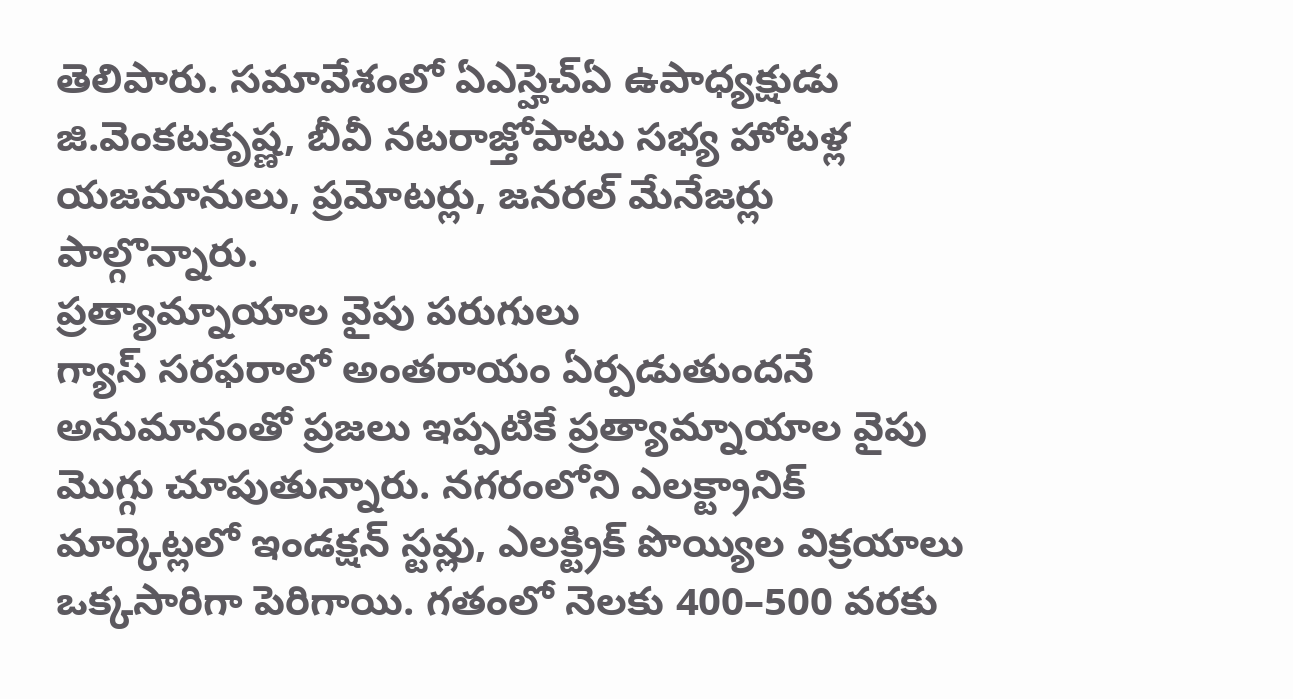తెలిపారు. సమావేశంలో ఏఎస్హెచ్ఏ ఉపాధ్యక్షుడు జి.వెంకటకృష్ణ, బీవీ నటరాజ్తోపాటు సభ్య హోటళ్ల యజమానులు, ప్రమోటర్లు, జనరల్ మేనేజర్లు పాల్గొన్నారు.
ప్రత్యామ్నాయాల వైపు పరుగులు
గ్యాస్ సరఫరాలో అంతరాయం ఏర్పడుతుందనే అనుమానంతో ప్రజలు ఇప్పటికే ప్రత్యామ్నాయాల వైపు మొగ్గు చూపుతున్నారు. నగరంలోని ఎలక్ట్రానిక్ మార్కెట్లలో ఇండక్షన్ స్టవ్లు, ఎలక్ట్రిక్ పొయ్యిల విక్రయాలు ఒక్కసారిగా పెరిగాయి. గతంలో నెలకు 400–500 వరకు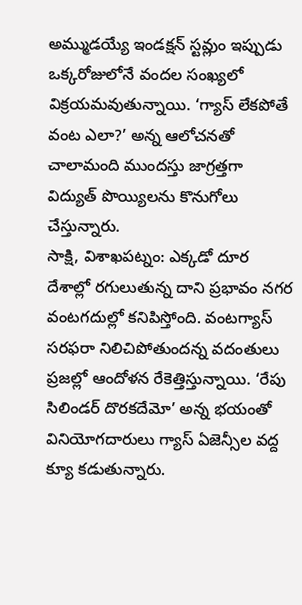అమ్ముడయ్యే ఇండక్షన్ స్టవ్లుం ఇప్పుడు ఒక్కరోజులోనే వందల సంఖ్యలో విక్రయమవుతున్నాయి. ‘గ్యాస్ లేకపోతే వంట ఎలా?’ అన్న ఆలోచనతో చాలామంది ముందస్తు జాగ్రత్తగా విద్యుత్ పొయ్యిలను కొనుగోలు చేస్తున్నారు.
సాక్షి, విశాఖపట్నం: ఎక్కడో దూర దేశాల్లో రగులుతున్న దాని ప్రభావం నగర వంటగదుల్లో కనిపిస్తోంది. వంటగ్యాస్ సరఫరా నిలిచిపోతుందన్న వదంతులు ప్రజల్లో ఆందోళన రేకెత్తిస్తున్నాయి. ‘రేపు సిలిండర్ దొరకదేమో’ అన్న భయంతో వినియోగదారులు గ్యాస్ ఏజెన్సీల వద్ద క్యూ కడుతున్నారు.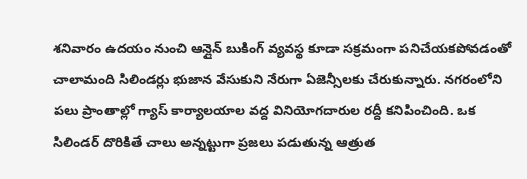శనివారం ఉదయం నుంచి ఆన్లైన్ బుకింగ్ వ్యవస్థ కూడా సక్రమంగా పనిచేయకపోవడంతో చాలామంది సిలిండర్లు భుజాన వేసుకుని నేరుగా ఏజెన్సీలకు చేరుకున్నారు. నగరంలోని పలు ప్రాంతాల్లో గ్యాస్ కార్యాలయాల వద్ద వినియోగదారుల రద్దీ కనిపించింది. ఒక సిలిండర్ దొరికితే చాలు అన్నట్టుగా ప్రజలు పడుతున్న ఆత్రుత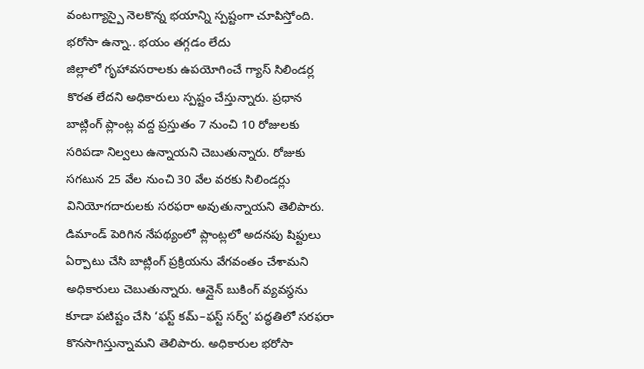వంటగ్యాస్పై నెలకొన్న భయాన్ని స్పష్టంగా చూపిస్తోంది.
భరోసా ఉన్నా.. భయం తగ్గడం లేదు
జిల్లాలో గృహావసరాలకు ఉపయోగించే గ్యాస్ సిలిండర్ల కొరత లేదని అధికారులు స్పష్టం చేస్తున్నారు. ప్రధాన బాట్లింగ్ ప్లాంట్ల వద్ద ప్రస్తుతం 7 నుంచి 10 రోజులకు సరిపడా నిల్వలు ఉన్నాయని చెబుతున్నారు. రోజుకు సగటున 25 వేల నుంచి 30 వేల వరకు సిలిండర్లు వినియోగదారులకు సరఫరా అవుతున్నాయని తెలిపారు. డిమాండ్ పెరిగిన నేపథ్యంలో ప్లాంట్లలో అదనపు షిఫ్టులు ఏర్పాటు చేసి బాట్లింగ్ ప్రక్రియను వేగవంతం చేశామని అధికారులు చెబుతున్నారు. ఆన్లైన్ బుకింగ్ వ్యవస్థను కూడా పటిష్టం చేసి ‘ఫస్ట్ కమ్–ఫస్ట్ సర్వ్’ పద్ధతిలో సరఫరా కొనసాగిస్తున్నామని తెలిపారు. అధికారుల భరోసా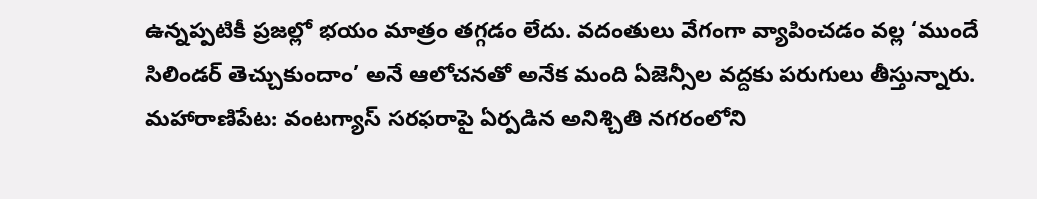ఉన్నప్పటికీ ప్రజల్లో భయం మాత్రం తగ్గడం లేదు. వదంతులు వేగంగా వ్యాపించడం వల్ల ‘ముందే సిలిండర్ తెచ్చుకుందాం’ అనే ఆలోచనతో అనేక మంది ఏజెన్సీల వద్దకు పరుగులు తీస్తున్నారు.
మహారాణిపేట: వంటగ్యాస్ సరఫరాపై ఏర్పడిన అనిశ్చితి నగరంలోని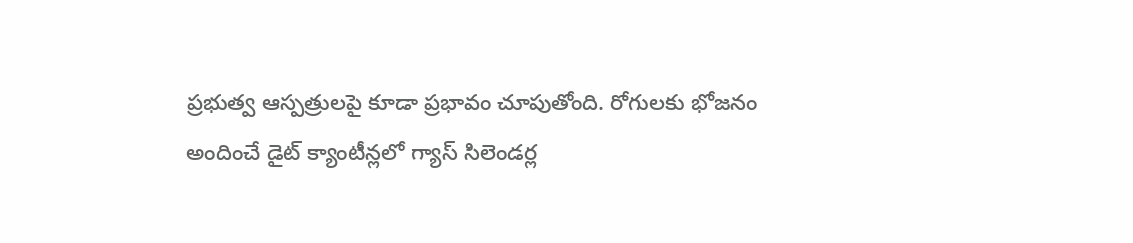ప్రభుత్వ ఆస్పత్రులపై కూడా ప్రభావం చూపుతోంది. రోగులకు భోజనం అందించే డైట్ క్యాంటీన్లలో గ్యాస్ సిలెండర్ల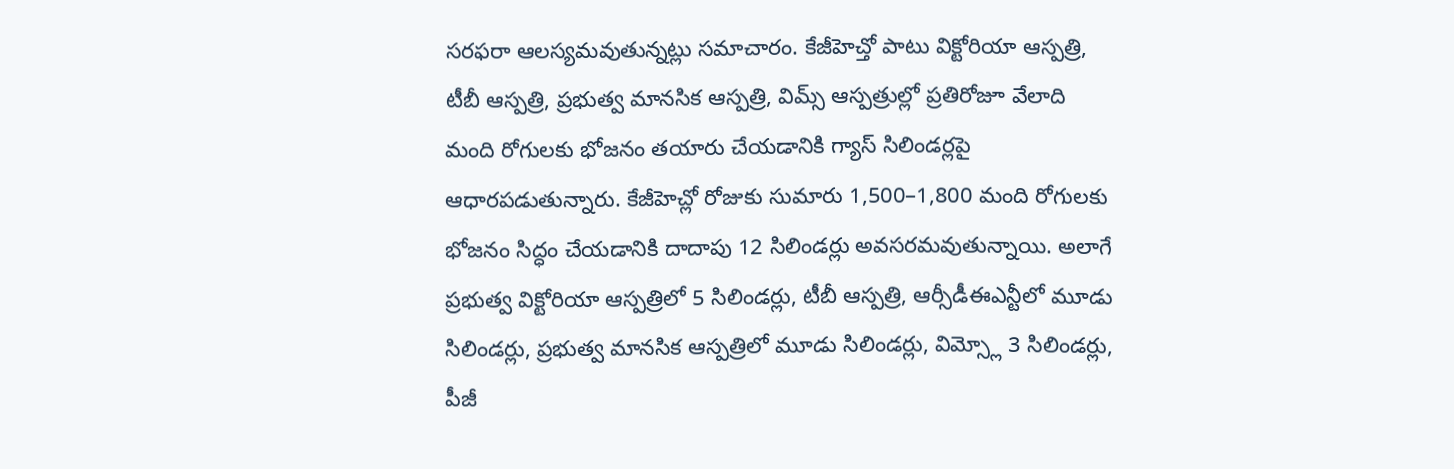సరఫరా ఆలస్యమవుతున్నట్లు సమాచారం. కేజీహెచ్తో పాటు విక్టోరియా ఆస్పత్రి, టీబీ ఆస్పత్రి, ప్రభుత్వ మానసిక ఆస్పత్రి, విమ్స్ ఆస్పత్రుల్లో ప్రతిరోజూ వేలాది మంది రోగులకు భోజనం తయారు చేయడానికి గ్యాస్ సిలిండర్లపై ఆధారపడుతున్నారు. కేజీహెచ్లో రోజుకు సుమారు 1,500–1,800 మంది రోగులకు భోజనం సిద్ధం చేయడానికి దాదాపు 12 సిలిండర్లు అవసరమవుతున్నాయి. అలాగే ప్రభుత్వ విక్టోరియా ఆస్పత్రిలో 5 సిలిండర్లు, టీబీ ఆస్పత్రి, ఆర్సీడీఈఎన్టీలో మూడు సిలిండర్లు, ప్రభుత్వ మానసిక ఆస్పత్రిలో మూడు సిలిండర్లు, విమ్స్లో 3 సిలిండర్లు, పీజీ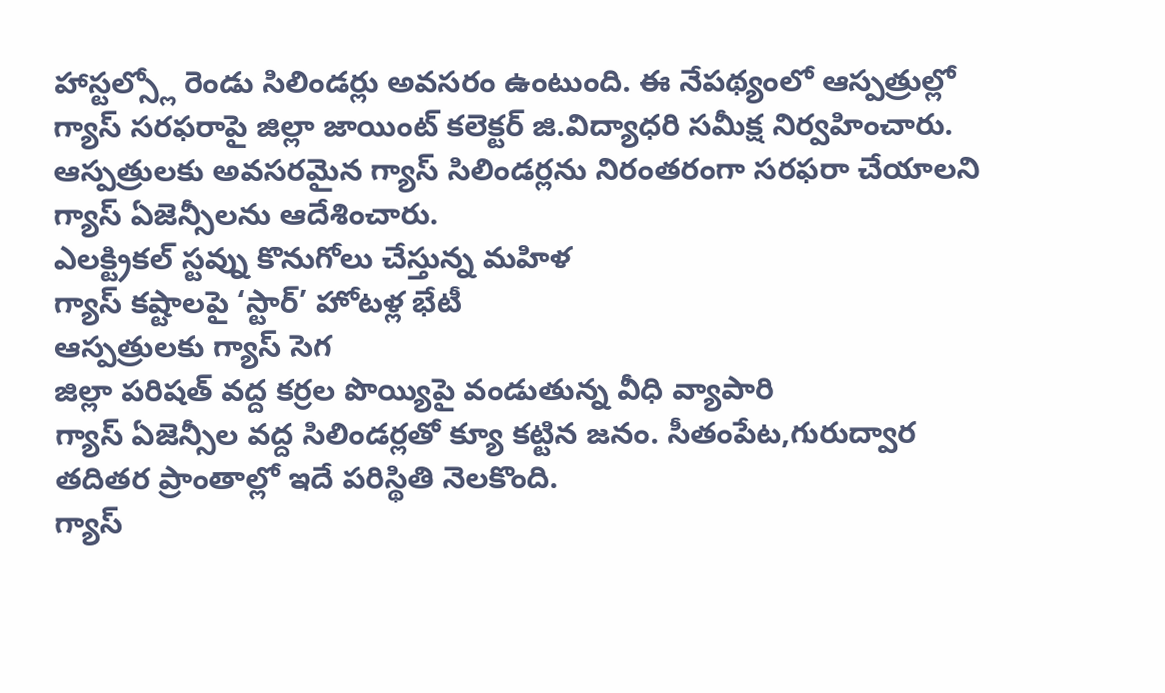హాస్టల్స్లో రెండు సిలిండర్లు అవసరం ఉంటుంది. ఈ నేపథ్యంలో ఆస్పత్రుల్లో గ్యాస్ సరఫరాపై జిల్లా జాయింట్ కలెక్టర్ జి.విద్యాధరి సమీక్ష నిర్వహించారు. ఆస్పత్రులకు అవసరమైన గ్యాస్ సిలిండర్లను నిరంతరంగా సరఫరా చేయాలని గ్యాస్ ఏజెన్సీలను ఆదేశించారు.
ఎలక్ట్రికల్ స్టవ్ను కొనుగోలు చేస్తున్న మహిళ
గ్యాస్ కష్టాలపై ‘స్టార్’ హోటళ్ల భేటీ
ఆస్పత్రులకు గ్యాస్ సెగ
జిల్లా పరిషత్ వద్ద కర్రల పొయ్యిపై వండుతున్న వీధి వ్యాపారి
గ్యాస్ ఏజెన్సీల వద్ద సిలిండర్లతో క్యూ కట్టిన జనం. సీతంపేట,గురుద్వార తదితర ప్రాంతాల్లో ఇదే పరిస్థితి నెలకొంది.
గ్యాస్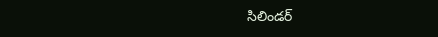సిలిండర్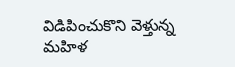విడిపించుకొని వెళ్తున్న మహిళ